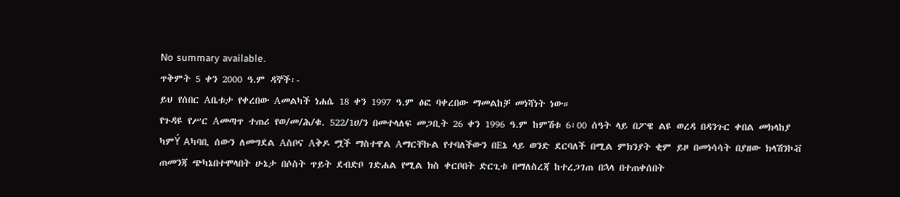No summary available.
ጥቅምት 5 ቀን 2000 ዓ.ም ዳኞች፡-
ይህ የሰበር Aቤቱታ የቀረበው Aመልካች ነሐሴ 18 ቀን 1997 ዓ.ም ፅፎ ባቀረበው ማመልከቻ መነሻነት ነው።
የጉዳዩ የሥር Aመጣጥ ተጠሪ የወ/መ/ሕ/ቁ. 522/1ሀ/ን በመተላለፍ መጋቢት 26 ቀን 1996 ዓ.ም ከምሽቱ 6፡00 ሰዓት ላይ በፖዌ ልዩ ወረዳ በዳንጉር ቀበል መክላከያ ካምÝ Aካባቢ ሰውን ለመግደል Aስቦና Aቅዶ ሟች ማስተዋል Aማርቸኩል የተባለችውን በEኔ ላይ ወንድ ደርባለች በሚል ምክንያት ቂም ይዞ በመነሳሳት በያዘው ክላሽንኮቭ ጠመንጃ ጭካኔበተሞላበት ሁኔታ በሶስት ጥይት ደብድቦ ገድሐል የሚል ክስ ቀርቦበት ድርጊቱ በማለስረጃ ከተረጋገጠ በኋላ በተጠቀሰበት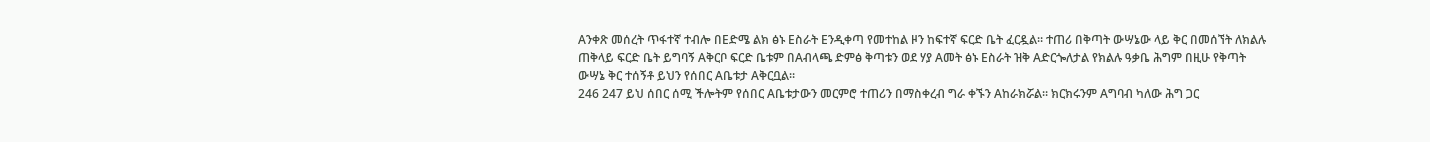Aንቀጽ መሰረት ጥፋተኛ ተብሎ በEድሜ ልክ ፅኑ Eስራት Eንዲቀጣ የመተከል ዞን ከፍተኛ ፍርድ ቤት ፈርዷል። ተጠሪ በቅጣት ውሣኔው ላይ ቅር በመሰኘት ለክልሉ ጠቅላይ ፍርድ ቤት ይግባኝ Aቅርቦ ፍርድ ቤቱም በAብላጫ ድምፅ ቅጣቱን ወደ ሃያ Aመት ፅኑ Eስራት ዝቅ Aድርጐለታል የክልሉ ዓቃቤ ሕግም በዚሁ የቅጣት ውሣኔ ቅር ተሰኝቶ ይህን የሰበር Aቤቱታ Aቅርቧል።
246 247 ይህ ሰበር ሰሚ ችሎትም የሰበር Aቤቱታውን መርምሮ ተጠሪን በማስቀረብ ግራ ቀኙን Aከራክሯል። ክርክሩንም Aግባብ ካለው ሕግ ጋር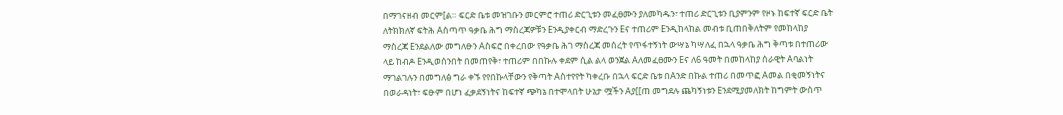በማገናዘብ መርም[ል። ፍርድ ቤቱ መዝገቡን መርምሮ ተጠሪ ድርጊቱን መፈፀሙን ያለመካዱን፣ ተጠሪ ድርጊቱን ቢያምንም የዞኑ ከፍተኛ ፍርድ ቤት ለትክክለኛ ፍትሕ Aሰጣጥ ዓቃቤ ሕግ ማስረጃዎቹን Eንዲያቀርብ ማድረጉን Eና ተጠሪም Eንዲከላከል መብቱ ቢጠበቅለትም የመከላከያ ማስረጃ Eንደልለው መግለፁን Aስፍሮ በቀረበው የዓቃቤ ሕገ ማስረጃ መሰረት የጥፋተኝነት ውሣኔ ካሣለፈ በኋላ ዓቃቤ ሕግ ቅጣቱ በተጠሪው ላይ ከብዶ Eንዲወሰንበት በመጠየቅ፣ ተጠሪም በበኩሉ ቀደም ሲል ልላ ወንጀል Aለመፈፀሙን Eና ለ6 ዓመት በመከላከያ ሰራዊት Aባልነት ማገልገሉን በመግለፅ ግራ ቀኙ የየበኩላቸውን የቅጣት Aስተየየት ካቀረቡ በኋላ ፍርድ ቤቱ በAንድ በኩል ተጠሪ በመጥፎ Aመል በቂመኝነትና በወራዳነት፣ ፍፁም በሆነ ፈቃደኝነትና ከፍተኛ ጭካኔ በተሞላበት ሁኔታ ሟችን Aያ[[ጠ መግደሉ ጨካኝነቱን Eንደሚያመለክት ከግምት ውስጥ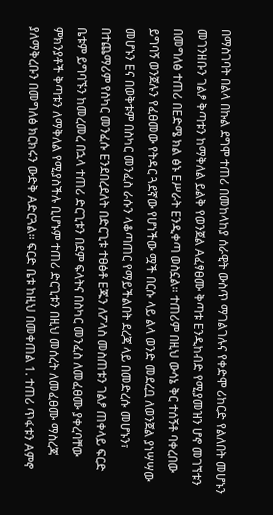በማስገባት በልላ በኩል ደግሞ ተጠሪ በመከላከያ ሰራዊት ውስጥ ማገልገሉና የቀድሞ ሪከርድ የልለበት መሆኑን መገንዘቡን ገልፆ ቅጣቱን ከማቅለል ይልቅ የወንጀል Aፈፃፀሙ ቅጣቱ Eንዲከብድ የሚያመዝን ሆኖ መገኘቱን በመግለፅ ተጠሪ በEድሜ ክል ፅኑ Eሥራት Eንዲቀጣ ወስኗል። ተጠሪም በዚህ ውሳኔ ቅር ተሰኝቶ ባቀረበው ይግባኝ ወንጀሉን የፈፀመው የትዳር ጓደኛው የሆነችው ሟች በርሱ ላይ ልላ ወንድ መደረቧ ለወንጀል ያነሣሣው መሆኑን Eና በወቅቱም በስካር መንፈስ ራሱን ላቆጣጠር የማይችልበት ደረጃ ላይ በመድረሱ መሆኑን፣ በተጨማሪም የስካር መንፈሱ Eንደበረደለት በድርጊቱ ተፀፅቶ Eጁን ለፖላስ መስጠቱን ገልፆ ጠቀላይ ፍርድ ቤቱም ይግባኙን ከመረመረ በኋላ ተጠሪ ድርጊቱን በደም ፍላትና በስካር መንፈስ ለመፈፀሙ ያቀረባቸው ምክንያቶች ቅጣቱን ለማቅለል የሚያስችሉ ቢሆኑም ተጠሪ ድርጊቱን በዚህ መሰረት ለመፈፀሙ ማስረጃ ያለማቅረቡን በመግለፅ ክርክሩን ውድቅ Aድርጓል። ፍርድ ቤቱ ከዚህ በመቀጠል 1. ተጠሪ ጥፋቱን Aምኖ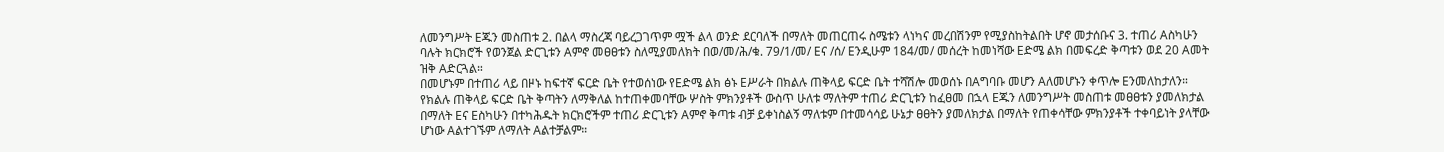ለመንግሥት Eጁን መስጠቱ 2. በልላ ማስረጃ ባይረጋገጥም ሟች ልላ ወንድ ደርባለች በማለት መጠርጠሩ ስሜቱን ላነካና መረበሽንም የሚያስከትልበት ሆኖ መታሰቡና 3. ተጠሪ Aስካሁን ባሉት ክርክሮች የወንጀል ድርጊቱን Aምኖ መፀፀቱን ስለሚያመለክት በወ/መ/ሕ/ቁ. 79/1/መ/ Eና /ሰ/ Eንዲሁም 184/መ/ መሰረት ከመነሻው Eድሜ ልክ በመፍረድ ቅጣቱን ወደ 20 Aመት ዝቅ Aድርጓል።
በመሆኑም በተጠሪ ላይ በዞኑ ከፍተኛ ፍርድ ቤት የተወሰነው የEድሜ ልክ ፅኑ Eሥራት በክልሉ ጠቅላይ ፍርድ ቤት ተሻሽሎ መወሰኑ በAግባቡ መሆን Aለመሆኑን ቀጥሎ Eንመለከታለን።
የክልሉ ጠቅላይ ፍርድ ቤት ቅጣትን ለማቅለል ከተጠቀመባቸው ሦስት ምክንያቶች ውስጥ ሁለቱ ማለትም ተጠሪ ድርጊቱን ከፈፀመ በኋላ Eጁን ለመንግሥት መስጠቱ መፀፀቱን ያመለክታል በማለት Eና Eስካሁን በተካሕዱት ክርክሮችም ተጠሪ ድርጊቱን Aምኖ ቅጣቱ ብቻ ይቀነስልኝ ማለቱም በተመሳሳይ ሁኔታ ፀፀትን ያመለክታል በማለት የጠቀሳቸው ምክንያቶች ተቀባይነት ያላቸው ሆነው Aልተገኙም ለማለት Aልተቻልም።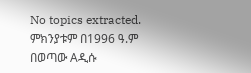No topics extracted.
ምክንያቱም በ1996 ዓ.ም በወጣው Aዲሱ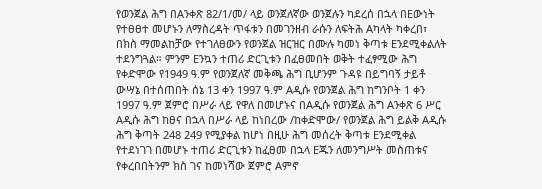የወንጀል ሕግ በAንቀጽ 82/1/መ/ ላይ ወንጀለኛው ወንጀሉን ካደረሰ በኋላ በEውነት የተፀፀተ መሆኑን ለማስረዳት ጥፋቱን በመገንዘብ ራሱን ለፍትሕ Aካላት ካቀረበ፣ በክስ ማመልከቻው የተገለፀውን የወንጀል ዝርዝር በሙሉ ካመነ ቅጣቱ Eንደሚቀልለት ተደንግጓል። ምንም Eንኳን ተጠሪ ድርጊቱን በፈፀመበት ወቅት ተፈፃሚው ሕግ የቀድሞው የ1949 ዓ.ም የወንጀለኛ መቅጫ ሕግ ቢሆንም ጉዳዩ በይግባኝ ታይቶ ውሣኔ በተሰጠበት ሰኔ 13 ቀን 1997 ዓ.ም Aዲሱ የወንጀል ሕግ ከግንቦት 1 ቀን 1997 ዓ.ም ጀምሮ በሥራ ላይ የዋለ በመሆኑና በAዲሱ የወንጀል ሕግ Aንቀጽ 6 ሥር Aዲሱ ሕግ ከፀና በኋላ በሥራ ላይ ከነበረው /ከቀድሞው/ የወንጀል ሕግ ይልቅ Aዲሱ ሕግ ቅጣት 248 249 የሚያቀል ከሆነ በዚሁ ሕግ መሰረት ቅጣቱ Eንደሚቀል የተደነገገ በመሆኑ ተጠሪ ድርጊቱን ከፈፀመ በኋላ Eጁን ለመንግሥት መስጠቱና የቀረበበትንም ክስ ገና ከመነሻው ጀምሮ Aምኖ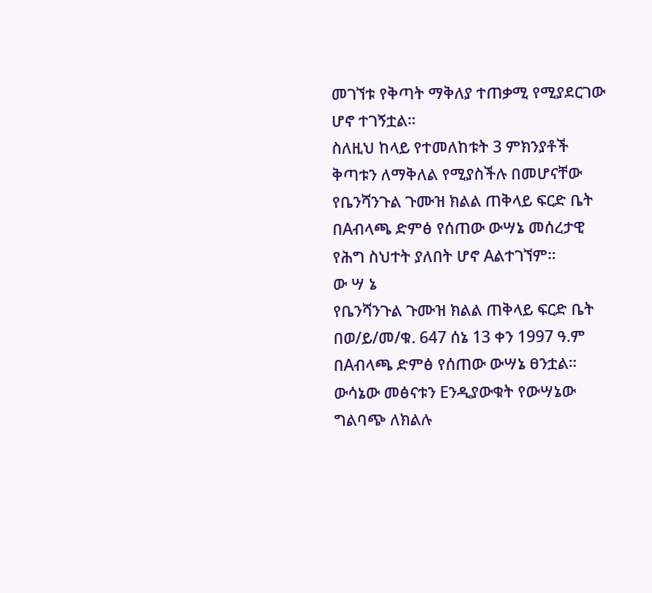መገኘቱ የቅጣት ማቅለያ ተጠቃሚ የሚያደርገው ሆኖ ተገኝቷል።
ስለዚህ ከላይ የተመለከቱት 3 ምክንያቶች ቅጣቱን ለማቅለል የሚያስችሉ በመሆናቸው የቤንሻንጉል ጉሙዝ ክልል ጠቅላይ ፍርድ ቤት በAብላጫ ድምፅ የሰጠው ውሣኔ መሰረታዊ የሕግ ስህተት ያለበት ሆኖ Aልተገኘም።
ው ሣ ኔ
የቤንሻንጉል ጉሙዝ ክልል ጠቅላይ ፍርድ ቤት በወ/ይ/መ/ቁ. 647 ሰኔ 13 ቀን 1997 ዓ.ም በAብላጫ ድምፅ የሰጠው ውሣኔ ፀንቷል።
ውሳኔው መፅናቱን Eንዲያውቁት የውሣኔው ግልባጭ ለክልሉ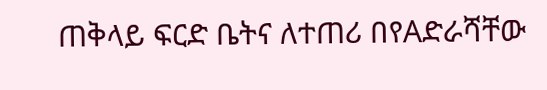ጠቅላይ ፍርድ ቤትና ለተጠሪ በየAድራሻቸው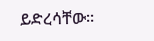ይድረሳቸው።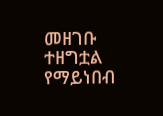መዘገቡ ተዘግቷል የማይነበብ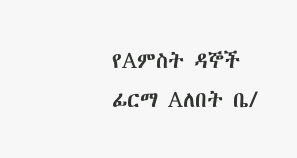የAምስት ዳኞች ፊርማ Aለበት ቤ/